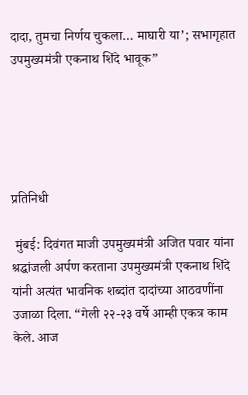दादा, तुमचा निर्णय चुकला… माघारी या’; सभागृहात उपमुख्यमंत्री एकनाथ शिंदे भावूक”





प्रतिनिधी

 मुंबई: दिवंगत माजी उपमुख्यमंत्री अजित पवार यांना श्रद्धांजली अर्पण करताना उपमुख्यमंत्री एकनाथ शिंदे यांनी अत्यंत भावनिक शब्दांत दादांच्या आठवणींना उजाळा दिला. “गेली २२-२३ वर्षे आम्ही एकत्र काम केले. आज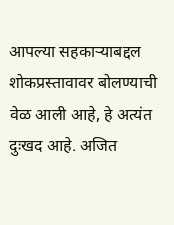आपल्या सहकाऱ्याबद्दल शोकप्रस्तावावर बोलण्याची वेळ आली आहे, हे अत्यंत दुःखद आहे. अजित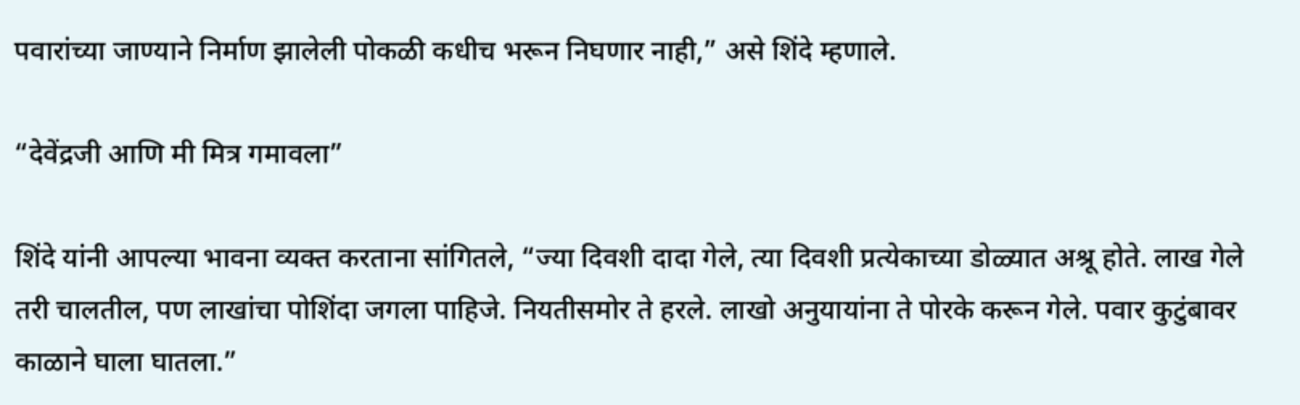पवारांच्या जाण्याने निर्माण झालेली पोकळी कधीच भरून निघणार नाही,” असे शिंदे म्हणाले.

“देवेंद्रजी आणि मी मित्र गमावला”

शिंदे यांनी आपल्या भावना व्यक्त करताना सांगितले, “ज्या दिवशी दादा गेले, त्या दिवशी प्रत्येकाच्या डोळ्यात अश्रू होते. लाख गेले तरी चालतील, पण लाखांचा पोशिंदा जगला पाहिजे. नियतीसमोर ते हरले. लाखो अनुयायांना ते पोरके करून गेले. पवार कुटुंबावर काळाने घाला घातला.”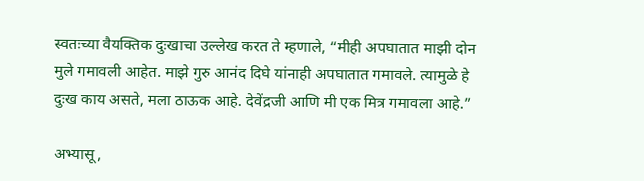स्वतःच्या वैयक्तिक दुःखाचा उल्लेख करत ते म्हणाले, “मीही अपघातात माझी दोन मुले गमावली आहेत. माझे गुरु आनंद दिघे यांनाही अपघातात गमावले. त्यामुळे हे दुःख काय असते, मला ठाऊक आहे. देवेंद्रजी आणि मी एक मित्र गमावला आहे.”

अभ्यासू,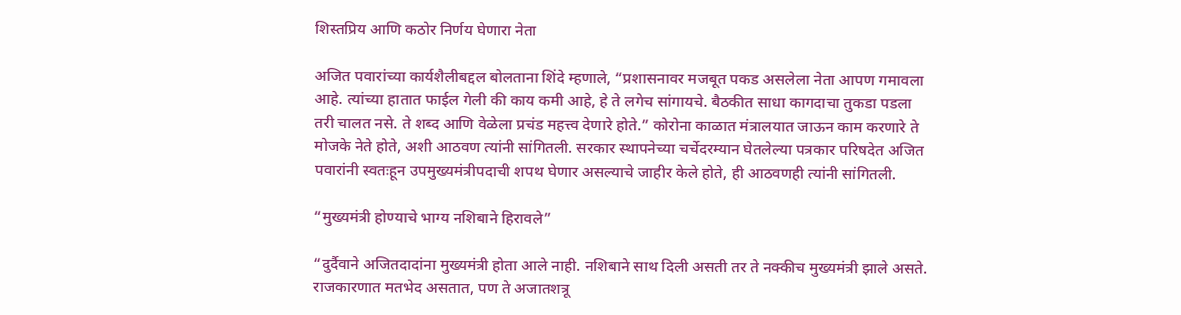शिस्तप्रिय आणि कठोर निर्णय घेणारा नेता

अजित पवारांच्या कार्यशैलीबद्दल बोलताना शिंदे म्हणाले, “प्रशासनावर मजबूत पकड असलेला नेता आपण गमावला आहे. त्यांच्या हातात फाईल गेली की काय कमी आहे, हे ते लगेच सांगायचे. बैठकीत साधा कागदाचा तुकडा पडला तरी चालत नसे. ते शब्द आणि वेळेला प्रचंड महत्त्व देणारे होते.” कोरोना काळात मंत्रालयात जाऊन काम करणारे ते मोजके नेते होते, अशी आठवण त्यांनी सांगितली. सरकार स्थापनेच्या चर्चेदरम्यान घेतलेल्या पत्रकार परिषदेत अजित पवारांनी स्वतःहून उपमुख्यमंत्रीपदाची शपथ घेणार असल्याचे जाहीर केले होते, ही आठवणही त्यांनी सांगितली.

“मुख्यमंत्री होण्याचे भाग्य नशिबाने हिरावले”

“दुर्दैवाने अजितदादांना मुख्यमंत्री होता आले नाही. नशिबाने साथ दिली असती तर ते नक्कीच मुख्यमंत्री झाले असते. राजकारणात मतभेद असतात, पण ते अजातशत्रू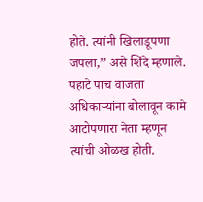होते. त्यांनी खिलाडूपणा जपला,” असे शिंदे म्हणाले. पहाटे पाच वाजता अधिकाऱ्यांना बोलावून कामे आटोपणारा नेता म्हणून त्यांची ओळख होती.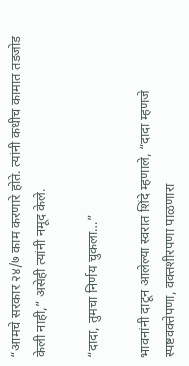“आमचे सरकार २४/७ काम करणारे होते. त्यांनी कधीच कामात तडजोड केली नाही,” असेही त्यांनी नमूद केले.

“दादा, तुमचा निर्णय चुकला…”

भावनांनी दाटून आलेल्या स्वरात शिंदे म्हणाले, “दादा म्हणजे स्पष्टवक्तेपणा, वक्तशीरपणा पाळणारा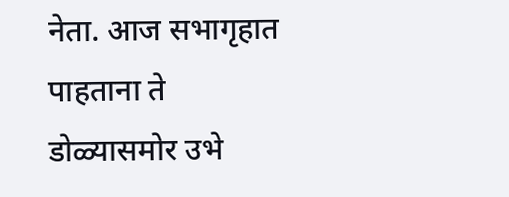नेता. आज सभागृहात पाहताना ते डोळ्यासमोर उभे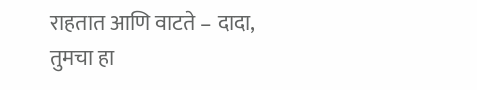राहतात आणि वाटते – दादा, तुमचा हा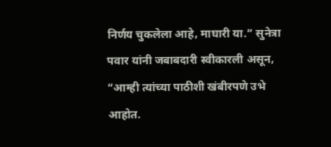निर्णय चुकलेला आहे, माघारी या.” सुनेत्रा पवार यांनी जबाबदारी स्वीकारली असून, “आम्ही त्यांच्या पाठीशी खंबीरपणे उभे आहोत.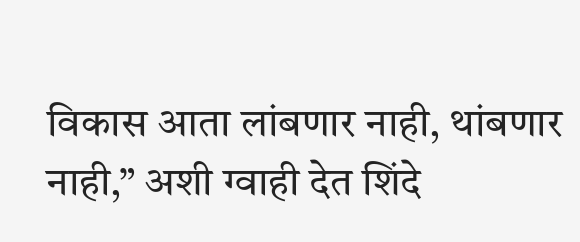विकास आता लांबणार नाही, थांबणार नाही,” अशी ग्वाही देत शिंदे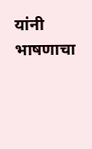यांनी भाषणाचा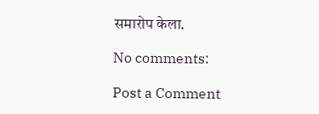समारोप केला.

No comments:

Post a Comment